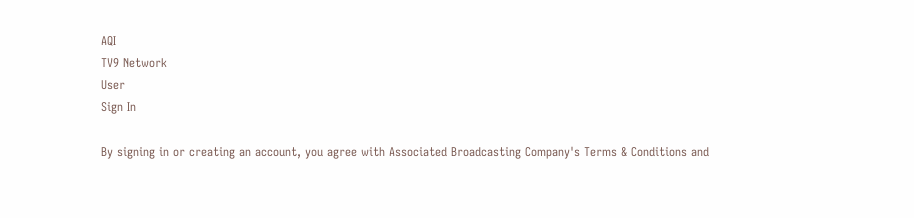AQI
TV9 Network
User
Sign In

By signing in or creating an account, you agree with Associated Broadcasting Company's Terms & Conditions and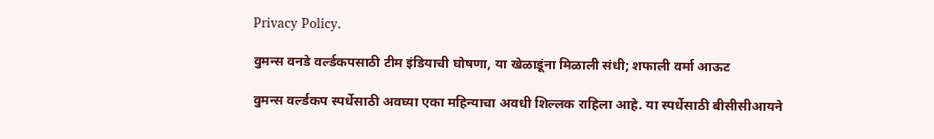Privacy Policy.

वुमन्स वनडे वर्ल्डकपसाठी टीम इंडियाची घोषणा, या खेळाडूंना मिळाली संधी; शफाली वर्मा आऊट

वुमन्स वर्ल्डकप स्पर्धेसाठी अवघ्या एका महिन्याचा अवधी शिल्लक राहिला आहे. या स्पर्धेसाठी बीसीसीआयने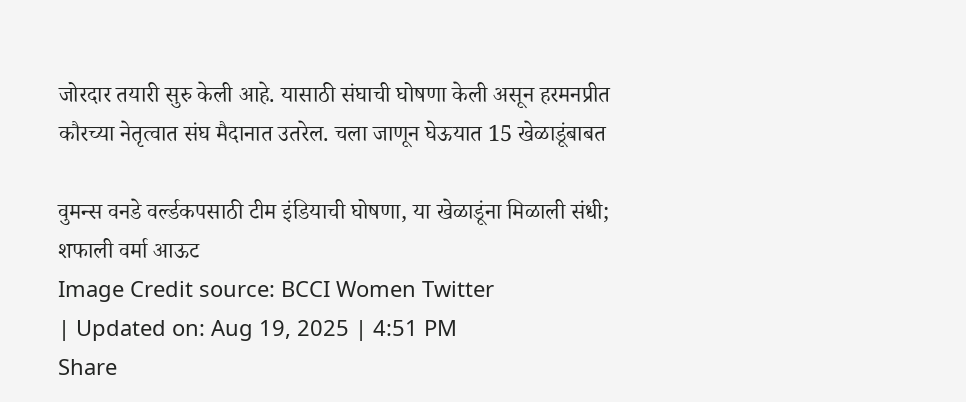जोरदार तयारी सुरु केली आहे. यासाठी संघाची घोषणा केली असून हरमनप्रीत कौरच्या नेतृत्वात संघ मैदानात उतरेल. चला जाणून घेऊयात 15 खेळाडूंबाबत

वुमन्स वनडे वर्ल्डकपसाठी टीम इंडियाची घोषणा, या खेळाडूंना मिळाली संधी; शफाली वर्मा आऊट
Image Credit source: BCCI Women Twitter
| Updated on: Aug 19, 2025 | 4:51 PM
Share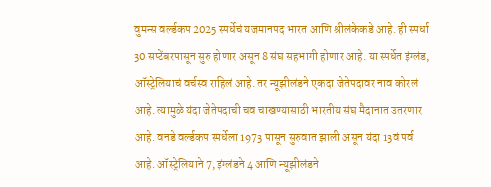वुमन्स वर्ल्डकप 2025 स्पर्धेचं यजमानपद भारत आणि श्रीलंकेकडे आहे. ही स्पर्धा 30 सप्टेंबरपासून सुरु होणार असून 8 संघ सहभागी होणार आहे. या स्पर्धेत इंग्लंड, ऑस्ट्रेलियाचं वर्चस्व राहिलं आहे. तर न्यूझीलंडने एकदा जेतेपदावर नाव कोरलं आहे. त्यामुळे यंदा जेतेपदाची चव चाखण्यासाठी भारतीय संघ मैदानात उतरणार आहे. वनडे वर्ल्डकप स्पर्धेला 1973 पासून सुरुवात झाली असून यंदा 13वं पर्व आहे. ऑस्ट्रेलियाने 7, इंग्लंडने 4 आणि न्यूझीलंडने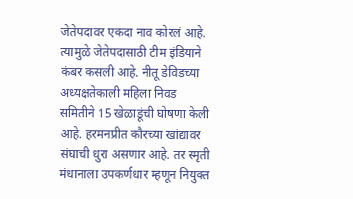जेतेपदावर एकदा नाव कोरलं आहे. त्यामुळे जेतेपदासाठी टीम इंडियाने कंबर कसली आहे. नीतू डेविडच्या अध्यक्षतेकाली महिला निवड समितीने 15 खेळाडूंची घोषणा केली आहे. हरमनप्रीत कौरच्या खांद्यावर संघाची धुरा असणार आहे. तर स्मृती मंधानाला उपकर्णधार म्हणून नियुक्त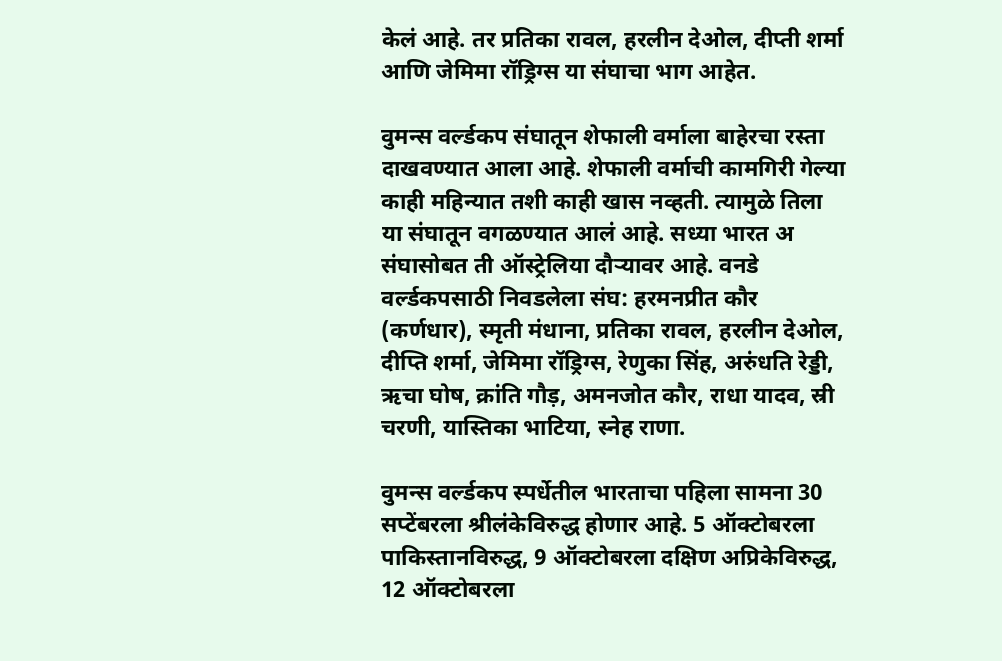केलं आहे. तर प्रतिका रावल, हरलीन देओल, दीप्ती शर्मा आणि जेमिमा रॉड्रिग्स या संघाचा भाग आहेत.

वुमन्स वर्ल्डकप संघातून शेफाली वर्माला बाहेरचा रस्ता दाखवण्यात आला आहे. शेफाली वर्माची कामगिरी गेल्या काही महिन्यात तशी काही खास नव्हती. त्यामुळे तिला या संघातून वगळण्यात आलं आहे. सध्या भारत अ संघासोबत ती ऑस्ट्रेलिया दौऱ्यावर आहे. वनडे वर्ल्डकपसाठी निवडलेला संघ: हरमनप्रीत कौर (कर्णधार), स्मृती मंधाना, प्रतिका रावल, हरलीन देओल, दीप्ति शर्मा, जेमिमा रॉड्रिग्स, रेणुका सिंह, अरुंधति रेड्डी, ऋचा घोष, क्रांति गौड़, अमनजोत कौर, राधा यादव, स्री चरणी, यास्तिका भाटिया, स्नेह राणा.

वुमन्स वर्ल्डकप स्पर्धेतील भारताचा पहिला सामना 30 सप्टेंबरला श्रीलंकेविरुद्ध होणार आहे. 5 ऑक्टोबरला पाकिस्तानविरुद्ध, 9 ऑक्टोबरला दक्षिण अप्रिकेविरुद्ध, 12 ऑक्टोबरला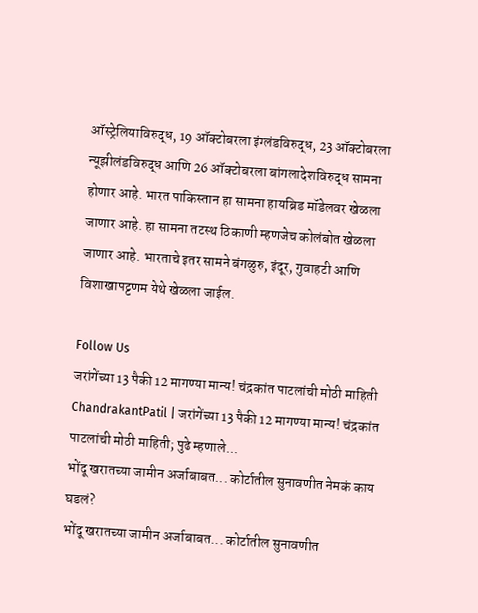ऑस्ट्रेलियाविरुद्ध, 19 ऑक्टोबरला इंग्लंडविरुद्ध, 23 ऑक्टोबरला न्यूझीलंडविरुद्ध आणि 26 ऑक्टोबरला बांगलादेशविरुद्ध सामना होणार आहे. भारत पाकिस्तान हा सामना हायब्रिड मॉडेलवर खेळला जाणार आहे. हा सामना तटस्थ ठिकाणी म्हणजेच कोलंबोत खेळला जाणार आहे. भारताचे इतर सामने बंगळुरु, इंदूर, गुवाहटी आणि विशाखापट्टणम येथे खेळला जाईल.

Follow Us
जरांगेंच्या 13 पैकी 12 मागण्या मान्य! चंद्रकांत पाटलांची मोठी माहिती
ChandrakantPatil | जरांगेंच्या 13 पैकी 12 मागण्या मान्य! चंद्रकांत पाटलांची मोठी माहिती; पुढे म्हणाले...
भोंदू खरातच्या जामीन अर्जाबाबत... कोर्टातील सुनावणीत नेमकं काय घडलं?
भोंदू खरातच्या जामीन अर्जाबाबत... कोर्टातील सुनावणीत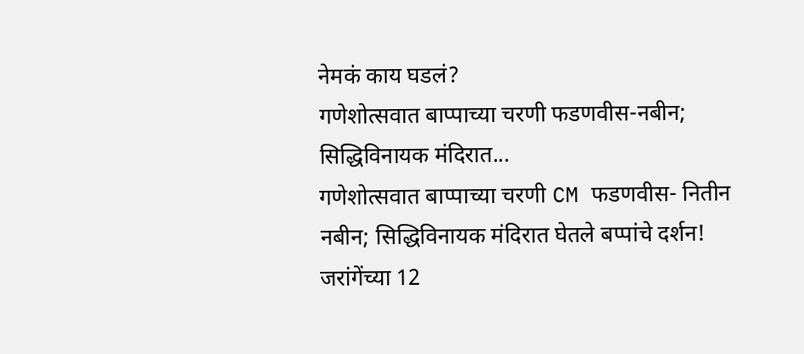नेमकं काय घडलं?
गणेशोत्सवात बाप्पाच्या चरणी फडणवीस-नबीन; सिद्धिविनायक मंदिरात...
गणेशोत्सवात बाप्पाच्या चरणी CM फडणवीस- नितीन नबीन; सिद्धिविनायक मंदिरात घेतले बप्पांचे दर्शन!
जरांगेंच्या 12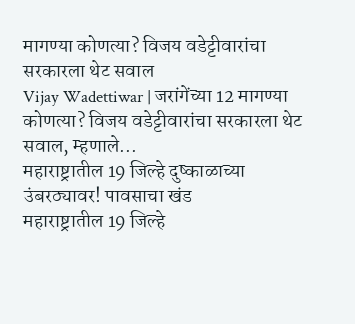मागण्या कोणत्या? विजय वडेट्टीवारांचा सरकारला थेट सवाल
Vijay Wadettiwar | जरांगेंच्या 12 मागण्या कोणत्या? विजय वडेट्टीवारांचा सरकारला थेट सवाल, म्हणाले...
महाराष्ट्रातील 19 जिल्हे दुष्काळाच्या उंबरठ्यावर! पावसाचा खंड
महाराष्ट्रातील 19 जिल्हे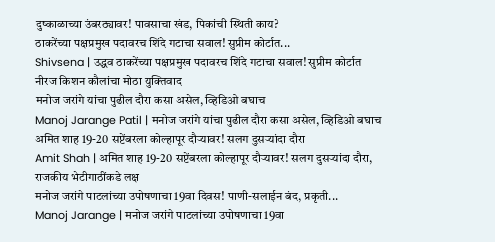दुष्काळाच्या उंबरठ्यावर! पावसाचा खंड, पिकांची स्थिती काय?
ठाकरेंच्या पक्षप्रमुख पदावरच शिंदे गटाचा सवाल! सुप्रीम कोर्टात...
Shivsena | उद्धव ठाकरेंच्या पक्षप्रमुख पदावरच शिंदे गटाचा सवाल! सुप्रीम कोर्टात नीरज किशन कौलांचा मोठा युक्तिवाद
मनोज जरांगे यांचा पुढील दौरा कसा असेल, व्हिडिओ बघाच
Manoj Jarange Patil | मनोज जरांगे यांचा पुढील दौरा कसा असेल, व्हिडिओ बघाच
अमित शाह 19-20 सप्टेंबरला कोल्हापूर दौऱ्यावर! सलग दुसऱ्यांदा दौरा
Amit Shah | अमित शाह 19-20 सप्टेंबरला कोल्हापूर दौऱ्यावर! सलग दुसऱ्यांदा दौरा, राजकीय भेटीगाठींकडे लक्ष
मनोज जरांगे पाटलांच्या उपोषणाचा 19वा दिवस! पाणी-सलाईन बंद, प्रकृती...
Manoj Jarange | मनोज जरांगे पाटलांच्या उपोषणाचा 19वा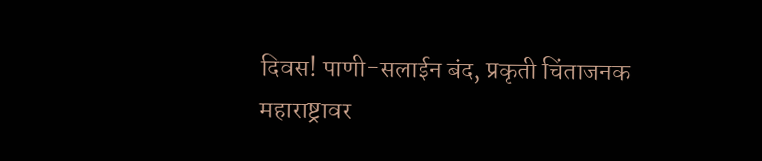दिवस! पाणी-सलाईन बंद, प्रकृती चिंताजनक
महाराष्ट्रावर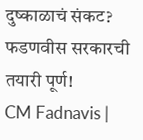दुष्काळाचं संकट? फडणवीस सरकारची तयारी पूर्ण!
CM Fadnavis |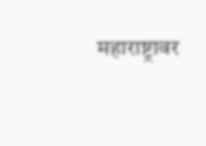महाराष्ट्रावर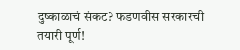दुष्काळाचं संकट? फडणवीस सरकारची तयारी पूर्ण!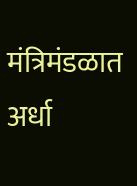मंत्रिमंडळात अर्धा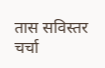तास सविस्तर चर्चा